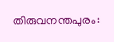തിരുവനന്തപുരം: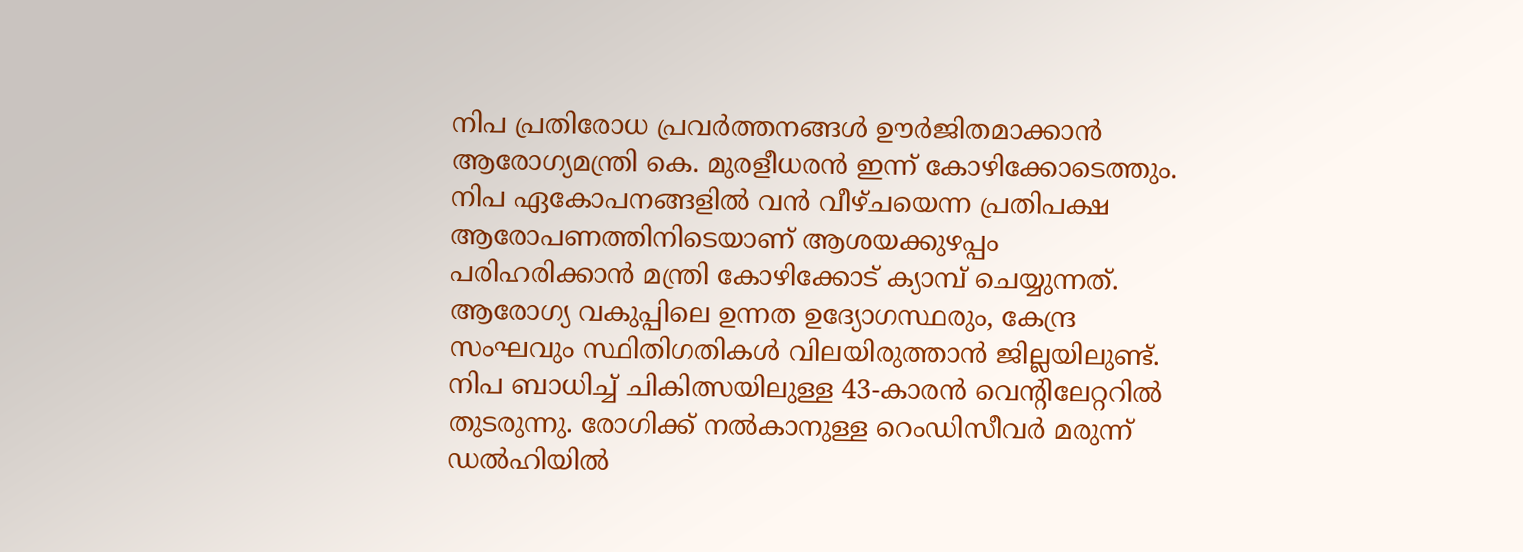നിപ പ്രതിരോധ പ്രവർത്തനങ്ങൾ ഊർജിതമാക്കാൻ ആരോഗ്യമന്ത്രി കെ. മുരളീധരൻ ഇന്ന് കോഴിക്കോടെത്തും. നിപ ഏകോപനങ്ങളിൽ വൻ വീഴ്ചയെന്ന പ്രതിപക്ഷ ആരോപണത്തിനിടെയാണ് ആശയക്കുഴപ്പം പരിഹരിക്കാൻ മന്ത്രി കോഴിക്കോട് ക്യാമ്പ് ചെയ്യുന്നത്.
ആരോഗ്യ വകുപ്പിലെ ഉന്നത ഉദ്യോഗസ്ഥരും, കേന്ദ്ര സംഘവും സ്ഥിതിഗതികൾ വിലയിരുത്താൻ ജില്ലയിലുണ്ട്. നിപ ബാധിച്ച് ചികിത്സയിലുള്ള 43-കാരൻ വെന്റിലേറ്ററിൽ തുടരുന്നു. രോഗിക്ക് നൽകാനുള്ള റെംഡിസീവർ മരുന്ന് ഡൽഹിയിൽ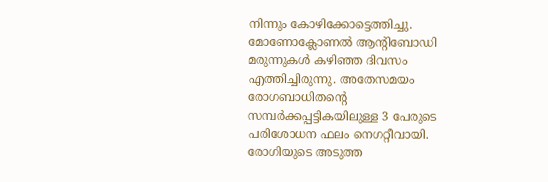നിന്നും കോഴിക്കോട്ടെത്തിച്ചു.
മോണോക്ലോണൽ ആൻ്റിബോഡി മരുന്നുകൾ കഴിഞ്ഞ ദിവസം എത്തിച്ചിരുന്നു. അതേസമയം രോഗബാധിതന്റെ സമ്പർക്കപ്പട്ടികയിലുള്ള 3 പേരുടെ പരിശോധന ഫലം നെഗറ്റീവായി. രോഗിയുടെ അടുത്ത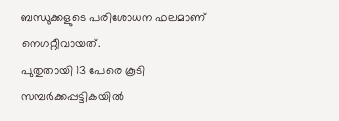ബന്ധുക്കളുടെ പരിശോധന ഫലമാണ് നെഗറ്റീവായത്.
പുതുതായി 13 പേരെ കൂടി സമ്പർക്കപ്പട്ടികയിൽ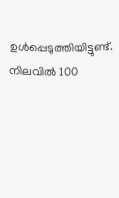ഉൾപ്പെടുത്തിയിട്ടുണ്ട്. നിലവിൽ 100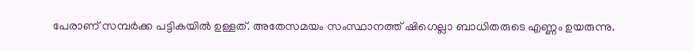പേരാണ് സമ്പർക്ക പട്ടികയിൽ ഉള്ളത്. അതേസമയം സംസ്ഥാനത്ത് ഷിഗെല്ലാ ബാധിതരുടെ എണ്ണം ഉയരുന്നു.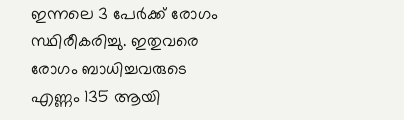ഇന്നലെ 3 പേർക്ക് രോഗം സ്ഥിരീകരിച്ചു. ഇതുവരെ രോഗം ബാധിച്ചവരുടെ എണ്ണം 135 ആയി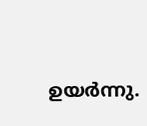ഉയർന്നു.